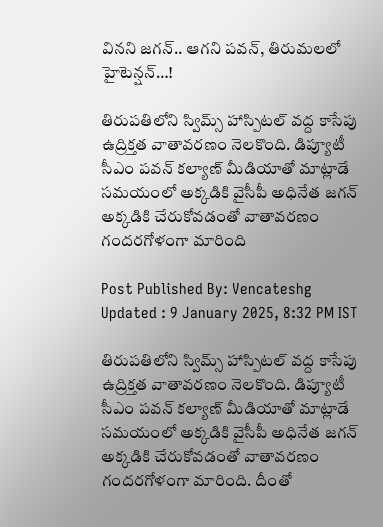వినని జగన్.. ఆగని పవన్, తిరుమలలో హైటెన్షన్…!

తిరుపతిలోని స్విమ్స్ హాస్పిటల్ వద్ద కాసేపు ఉద్రిక్తత వాతావరణం నెలకొంది. డిప్యూటీ సీఎం పవన్ కల్యాణ్ మీడియాతో మాట్లాడే సమయంలో అక్కడికి వైసీపీ అధినేత జగన్ అక్కడికి చేరుకోవడంతో వాతావరణం గందరగోళంగా మారింది

Post Published By: Vencateshg
Updated : 9 January 2025, 8:32 PM IST

తిరుపతిలోని స్విమ్స్ హాస్పిటల్ వద్ద కాసేపు ఉద్రిక్తత వాతావరణం నెలకొంది. డిప్యూటీ సీఎం పవన్ కల్యాణ్ మీడియాతో మాట్లాడే సమయంలో అక్కడికి వైసీపీ అధినేత జగన్ అక్కడికి చేరుకోవడంతో వాతావరణం గందరగోళంగా మారింది. దీంతో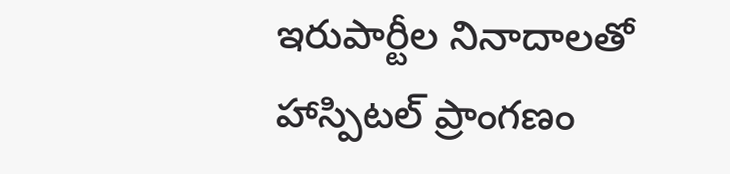ఇరుపార్టీల నినాదాలతో హాస్పిటల్ ప్రాంగణం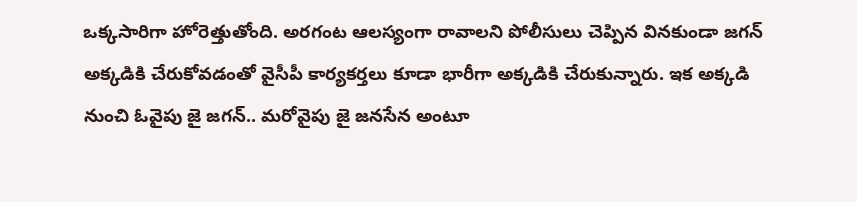ఒక్కసారిగా హోరెత్తుతోంది. అరగంట ఆలస్యంగా రావాలని పోలీసులు చెప్పిన వినకుండా జగన్ అక్కడికి చేరుకోవడంతో వైసీపీ కార్యకర్తలు కూడా భారీగా అక్కడికి చేరుకున్నారు. ఇక అక్కడి నుంచి ఓవైపు జై జగన్.. మరోవైపు జై జనసేన అంటూ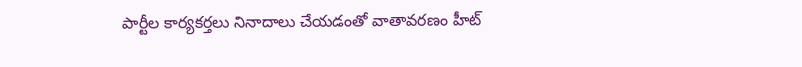పార్టీల కార్యకర్తలు నినాదాలు చేయడంతో వాతావరణం హీట్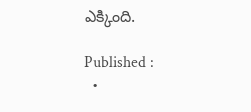ఎక్కింది.

Published :
  •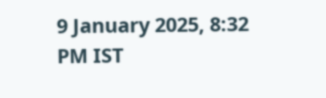9 January 2025, 8:32 PM IST